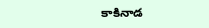కాకినాడ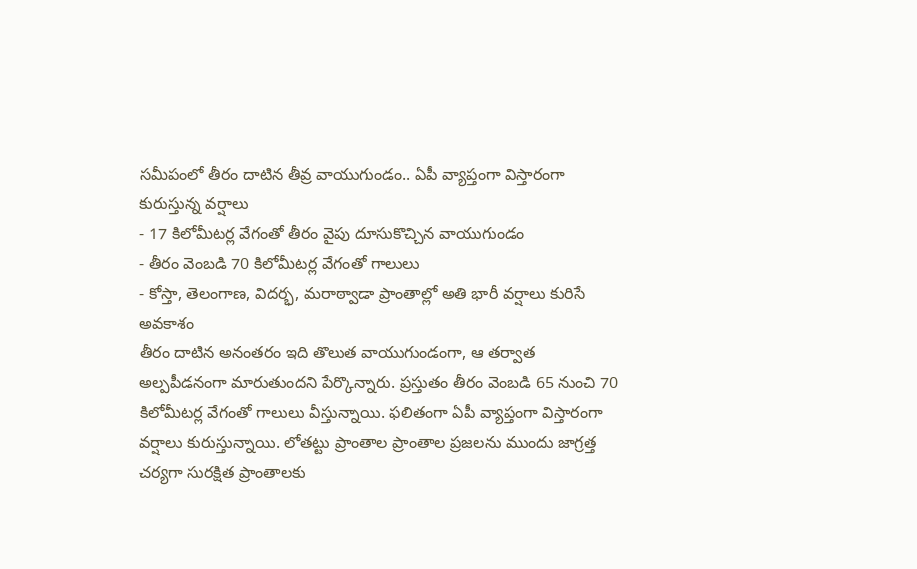సమీపంలో తీరం దాటిన తీవ్ర వాయుగుండం.. ఏపీ వ్యాప్తంగా విస్తారంగా కురుస్తున్న వర్షాలు
- 17 కిలోమీటర్ల వేగంతో తీరం వైపు దూసుకొచ్చిన వాయుగుండం
- తీరం వెంబడి 70 కిలోమీటర్ల వేగంతో గాలులు
- కోస్తా, తెలంగాణ, విదర్భ, మరాఠ్వాడా ప్రాంతాల్లో అతి భారీ వర్షాలు కురిసే అవకాశం
తీరం దాటిన అనంతరం ఇది తొలుత వాయుగుండంగా, ఆ తర్వాత అల్పపీడనంగా మారుతుందని పేర్కొన్నారు. ప్రస్తుతం తీరం వెంబడి 65 నుంచి 70 కిలోమీటర్ల వేగంతో గాలులు వీస్తున్నాయి. ఫలితంగా ఏపీ వ్యాప్తంగా విస్తారంగా వర్షాలు కురుస్తున్నాయి. లోతట్టు ప్రాంతాల ప్రాంతాల ప్రజలను ముందు జాగ్రత్త చర్యగా సురక్షిత ప్రాంతాలకు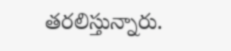తరలిస్తున్నారు.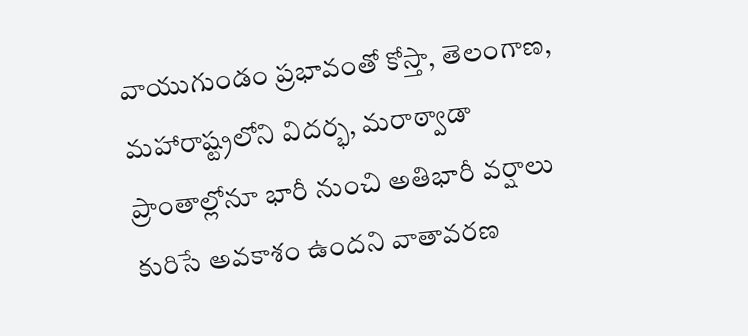వాయుగుండం ప్రభావంతో కోస్తా, తెలంగాణ, మహారాష్ట్రలోని విదర్భ, మరాఠ్వాడా ప్రాంతాల్లోనూ భారీ నుంచి అతిభారీ వర్షాలు కురిసే అవకాశం ఉందని వాతావరణ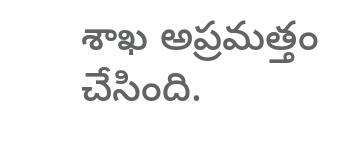శాఖ అప్రమత్తం చేసింది.